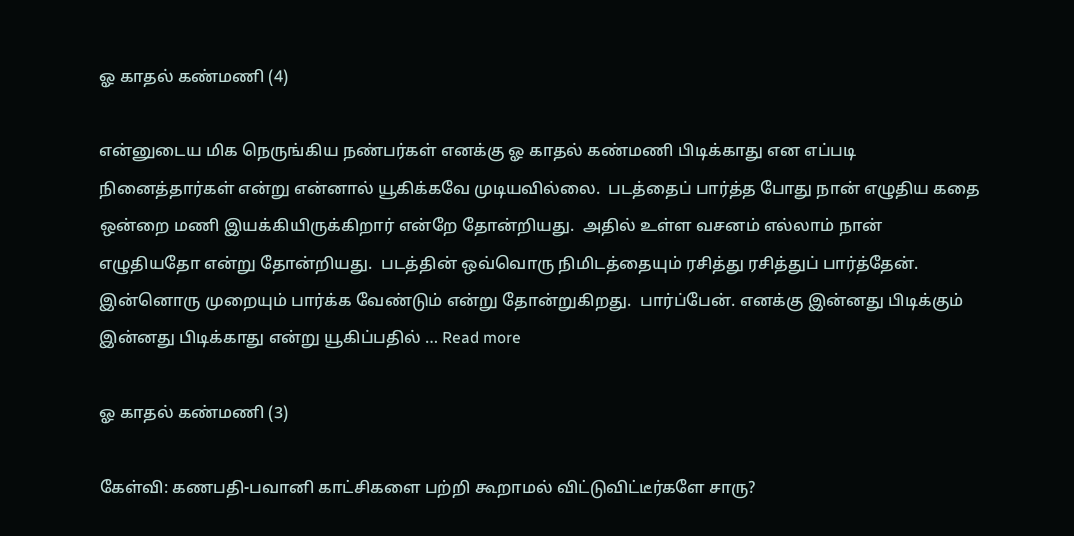ஓ காதல் கண்மணி (4)

என்னுடைய மிக நெருங்கிய நண்பர்கள் எனக்கு ஓ காதல் கண்மணி பிடிக்காது என எப்படி நினைத்தார்கள் என்று என்னால் யூகிக்கவே முடியவில்லை.  படத்தைப் பார்த்த போது நான் எழுதிய கதை ஒன்றை மணி இயக்கியிருக்கிறார் என்றே தோன்றியது.  அதில் உள்ள வசனம் எல்லாம் நான் எழுதியதோ என்று தோன்றியது.  படத்தின் ஒவ்வொரு நிமிடத்தையும் ரசித்து ரசித்துப் பார்த்தேன்.  இன்னொரு முறையும் பார்க்க வேண்டும் என்று தோன்றுகிறது.  பார்ப்பேன். எனக்கு இன்னது பிடிக்கும் இன்னது பிடிக்காது என்று யூகிப்பதில் … Read more

ஓ காதல் கண்மணி (3)

கேள்வி: கணபதி-பவானி காட்சிகளை பற்றி கூறாமல் விட்டுவிட்டீர்களே சாரு?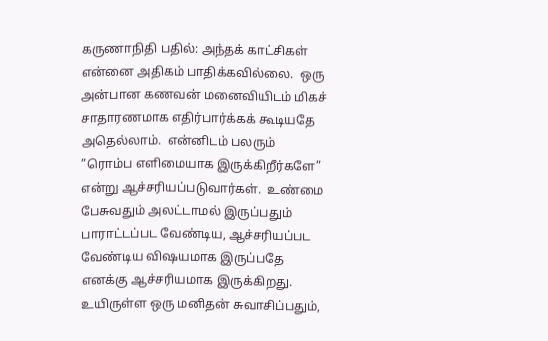கருணாநிதி பதில்: அந்தக் காட்சிகள் என்னை அதிகம் பாதிக்கவில்லை.  ஒரு அன்பான கணவன் மனைவியிடம் மிகச் சாதாரணமாக எதிர்பார்க்கக் கூடியதே அதெல்லாம்.  என்னிடம் பலரும் ”ரொம்ப எளிமையாக இருக்கிறீர்களே” என்று ஆச்சரியப்படுவார்கள்.  உண்மை பேசுவதும் அலட்டாமல் இருப்பதும் பாராட்டப்பட வேண்டிய, ஆச்சரியப்பட  வேண்டிய விஷயமாக இருப்பதே  எனக்கு ஆச்சரியமாக இருக்கிறது. உயிருள்ள ஒரு மனிதன் சுவாசிப்பதும்,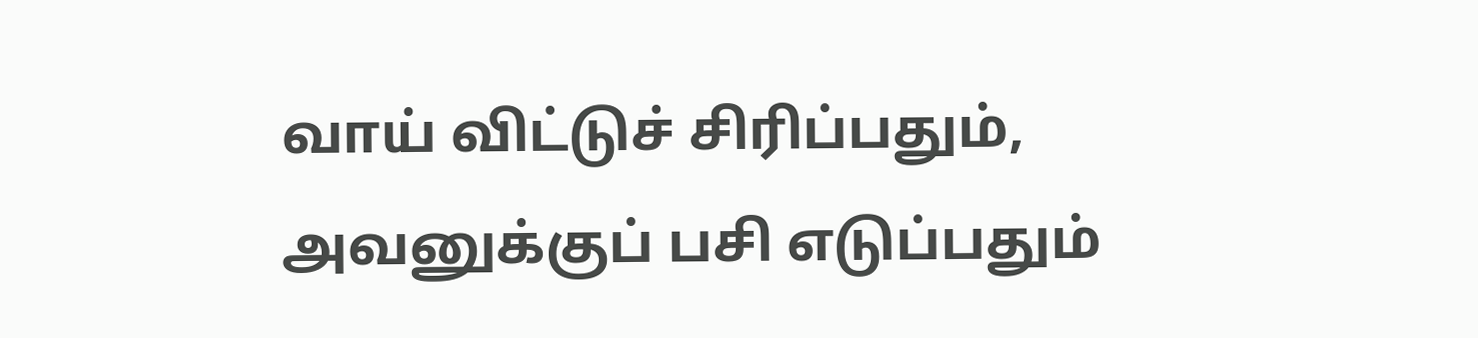வாய் விட்டுச் சிரிப்பதும், அவனுக்குப் பசி எடுப்பதும்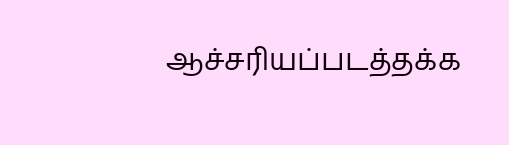ஆச்சரியப்படத்தக்க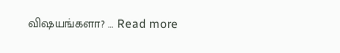விஷயங்களா? … Read more